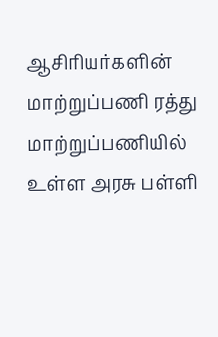ஆசிரியர்களின் மாற்றுப்பணி ரத்து
மாற்றுப்பணியில் உள்ள அரசு பள்ளி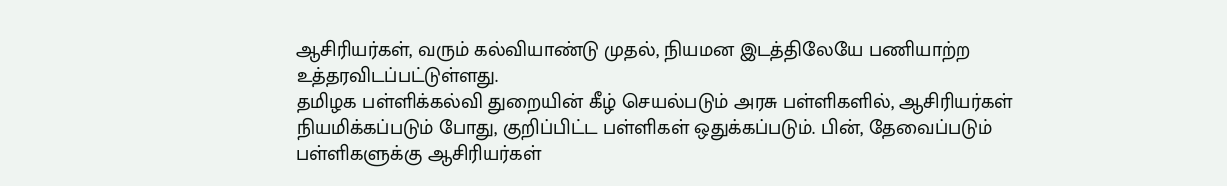ஆசிரியர்கள், வரும் கல்வியாண்டு முதல், நியமன இடத்திலேயே பணியாற்ற உத்தரவிடப்பட்டுள்ளது.
தமிழக பள்ளிக்கல்வி துறையின் கீழ் செயல்படும் அரசு பள்ளிகளில், ஆசிரியர்கள் நியமிக்கப்படும் போது, குறிப்பிட்ட பள்ளிகள் ஒதுக்கப்படும். பின், தேவைப்படும் பள்ளிகளுக்கு ஆசிரியர்கள்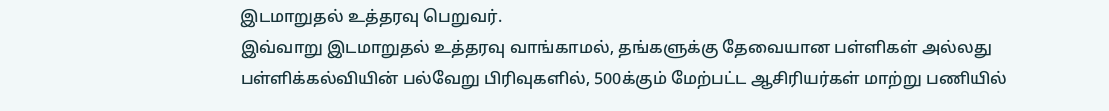இடமாறுதல் உத்தரவு பெறுவர்.
இவ்வாறு இடமாறுதல் உத்தரவு வாங்காமல், தங்களுக்கு தேவையான பள்ளிகள் அல்லது பள்ளிக்கல்வியின் பல்வேறு பிரிவுகளில், 500க்கும் மேற்பட்ட ஆசிரியர்கள் மாற்று பணியில்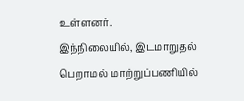உள்ளனர்.
இந்நிலையில், இடமாறுதல் பெறாமல் மாற்றுப்பணியில்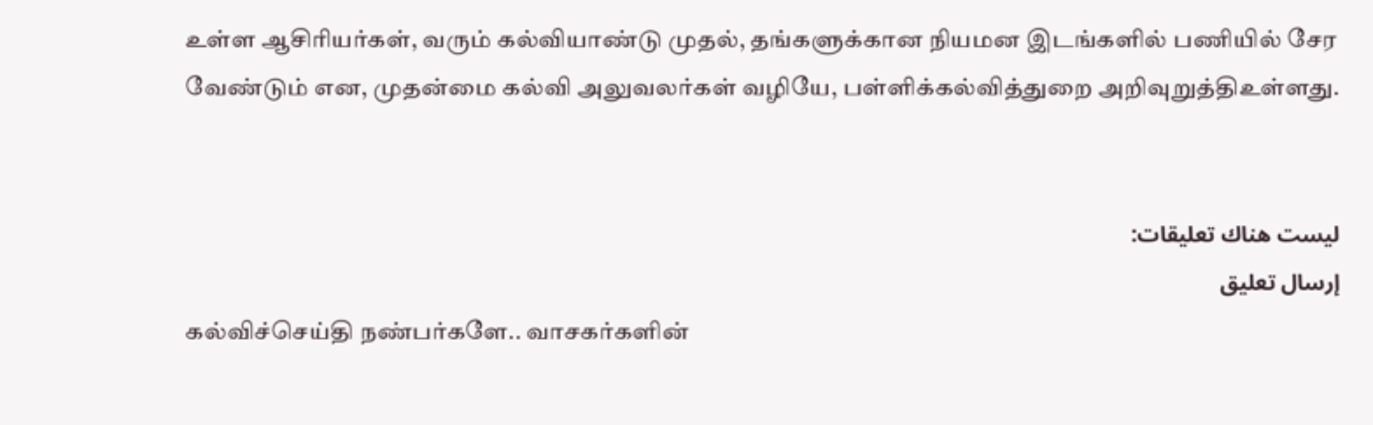உள்ள ஆசிரியர்கள், வரும் கல்வியாண்டு முதல், தங்களுக்கான நியமன இடங்களில் பணியில் சேர வேண்டும் என, முதன்மை கல்வி அலுவலர்கள் வழியே, பள்ளிக்கல்வித்துறை அறிவுறுத்திஉள்ளது.


ليست هناك تعليقات:
إرسال تعليق
கல்விச்செய்தி நண்பர்களே.. வாசகர்களின்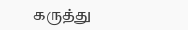கருத்து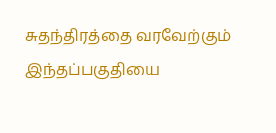சுதந்திரத்தை வரவேற்கும் இந்தப்பகுதியை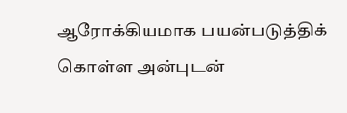ஆரோக்கியமாக பயன்படுத்திக் கொள்ள அன்புடன்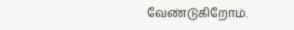வேண்டுகிறோம்.